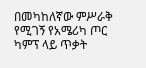በመካከለኛው ምሥራቅ የሚገኝ የአሜሪካ ጦር ካምፕ ላይ ጥቃት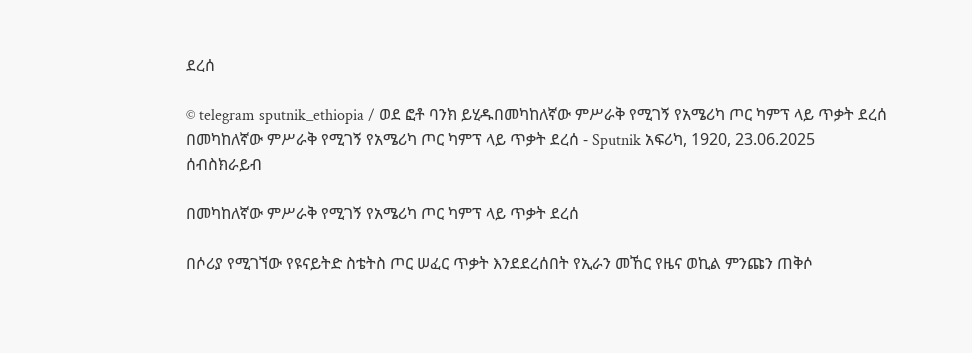ደረሰ

© telegram sputnik_ethiopia / ወደ ፎቶ ባንክ ይሂዱበመካከለኛው ምሥራቅ የሚገኝ የአሜሪካ ጦር ካምፕ ላይ ጥቃት ደረሰ
በመካከለኛው ምሥራቅ የሚገኝ የአሜሪካ ጦር ካምፕ ላይ ጥቃት ደረሰ - Sputnik አፍሪካ, 1920, 23.06.2025
ሰብስክራይብ

በመካከለኛው ምሥራቅ የሚገኝ የአሜሪካ ጦር ካምፕ ላይ ጥቃት ደረሰ

በሶሪያ የሚገኘው የዩናይትድ ስቴትስ ጦር ሠፈር ጥቃት እንደደረሰበት የኢራን መኸር የዜና ወኪል ምንጩን ጠቅሶ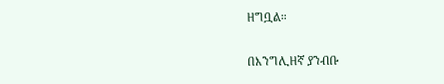ዘግቧል።

በእንግሊዘኛ ያንብቡ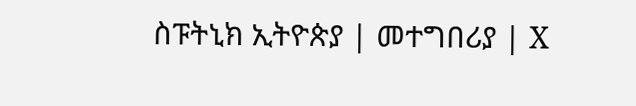ስፑትኒክ ኢትዮጵያ | መተግበሪያ | X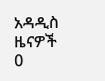አዳዲስ ዜናዎች
0